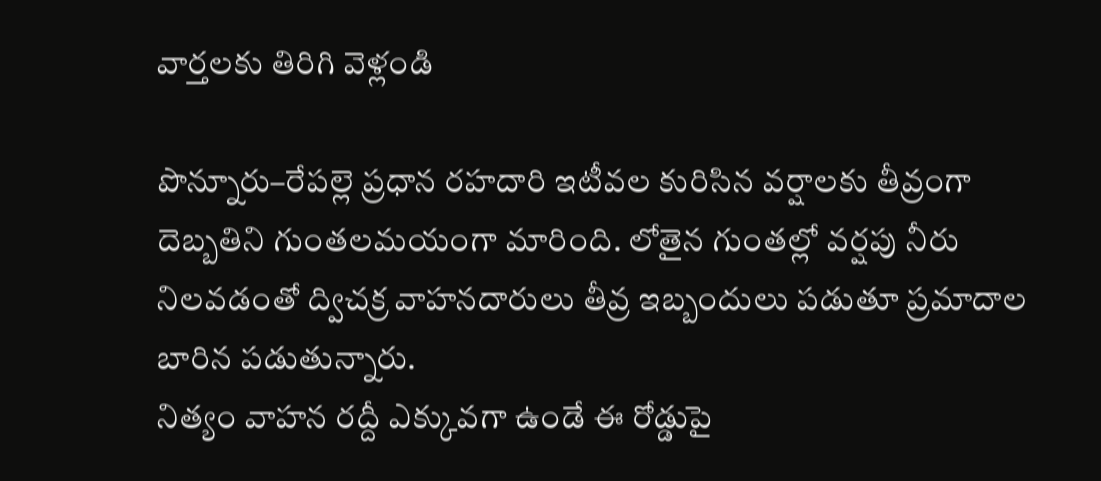వార్తలకు తిరిగి వెళ్లండి

పొన్నూరు–రేపల్లె ప్రధాన రహదారి ఇటీవల కురిసిన వర్షాలకు తీవ్రంగా దెబ్బతిని గుంతలమయంగా మారింది. లోతైన గుంతల్లో వర్షపు నీరు నిలవడంతో ద్విచక్ర వాహనదారులు తీవ్ర ఇబ్బందులు పడుతూ ప్రమాదాల బారిన పడుతున్నారు.
నిత్యం వాహన రద్దీ ఎక్కువగా ఉండే ఈ రోడ్డుపై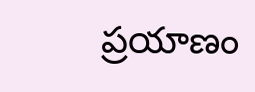ప్రయాణం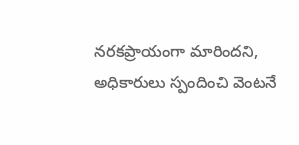నరకప్రాయంగా మారిందని, అధికారులు స్పందించి వెంటనే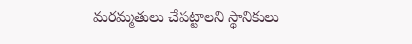మరమ్మతులు చేపట్టాలని స్థానికులు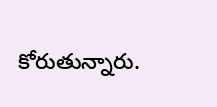కోరుతున్నారు.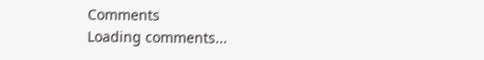Comments
Loading comments...